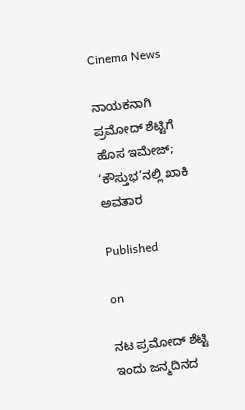Cinema News

ನಾಯಕನಾಗಿ ಪ್ರಮೋದ್ ಶೆಟ್ಟಿಗೆ ಹೊಸ ಇಮೇಜ್; ‘ಕೌಸ್ತುಭ’ನಲ್ಲಿ ಖಾಕಿ ಅವತಾರ

Published

on

ನಟ ಪ್ರಮೋದ್ ಶೆಟ್ಟಿ ಇಂದು ಜನ್ಮದಿನದ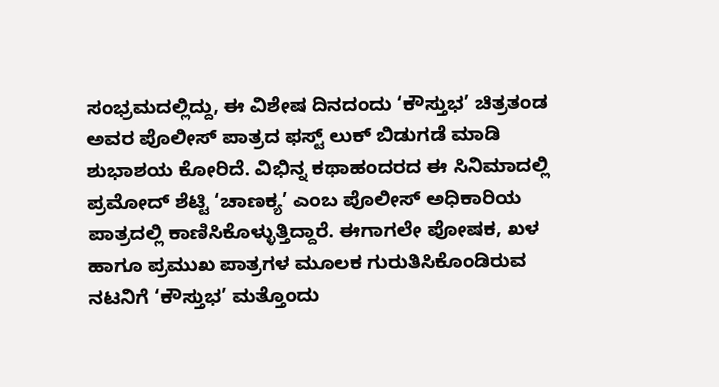ಸಂಭ್ರಮದಲ್ಲಿದ್ದು, ಈ ವಿಶೇಷ ದಿನದಂದು ‘ಕೌಸ್ತುಭ’ ಚಿತ್ರತಂಡ ಅವರ ಪೊಲೀಸ್ ಪಾತ್ರದ ಫಸ್ಟ್ ಲುಕ್ ಬಿಡುಗಡೆ ಮಾಡಿ ಶುಭಾಶಯ ಕೋರಿದೆ. ವಿಭಿನ್ನ ಕಥಾಹಂದರದ ಈ ಸಿನಿಮಾದಲ್ಲಿ ಪ್ರಮೋದ್ ಶೆಟ್ಟಿ ‘ಚಾಣಕ್ಯ’ ಎಂಬ ಪೊಲೀಸ್ ಅಧಿಕಾರಿಯ ಪಾತ್ರದಲ್ಲಿ ಕಾಣಿಸಿಕೊಳ್ಳುತ್ತಿದ್ದಾರೆ. ಈಗಾಗಲೇ ಪೋಷಕ, ಖಳ ಹಾಗೂ ಪ್ರಮುಖ ಪಾತ್ರಗಳ ಮೂಲಕ ಗುರುತಿಸಿಕೊಂಡಿರುವ ನಟನಿಗೆ ‘ಕೌಸ್ತುಭ’ ಮತ್ತೊಂದು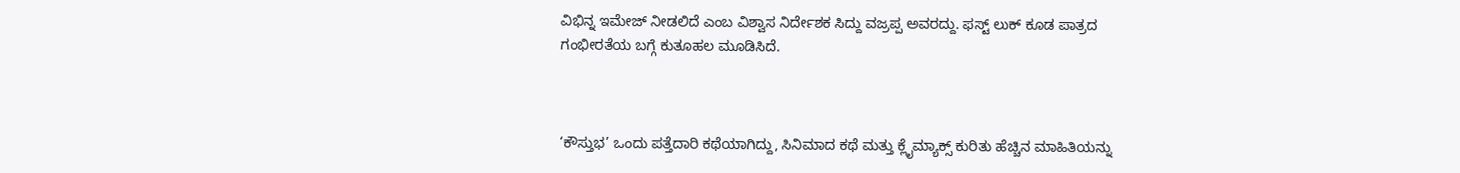ವಿಭಿನ್ನ ಇಮೇಜ್ ನೀಡಲಿದೆ ಎಂಬ ವಿಶ್ವಾಸ ನಿರ್ದೇಶಕ ಸಿದ್ದು ವಜ್ರಪ್ಪ ಅವರದ್ದು. ಫಸ್ಟ್ ಲುಕ್ ಕೂಡ ಪಾತ್ರದ ಗಂಭೀರತೆಯ ಬಗ್ಗೆ ಕುತೂಹಲ ಮೂಡಿಸಿದೆ.



‘ಕೌಸ್ತುಭ’ ಒಂದು ಪತ್ತೆದಾರಿ ಕಥೆಯಾಗಿದ್ದು, ಸಿನಿಮಾದ ಕಥೆ ಮತ್ತು ಕ್ಲೈಮ್ಯಾಕ್ಸ್ ಕುರಿತು ಹೆಚ್ಚಿನ ಮಾಹಿತಿಯನ್ನು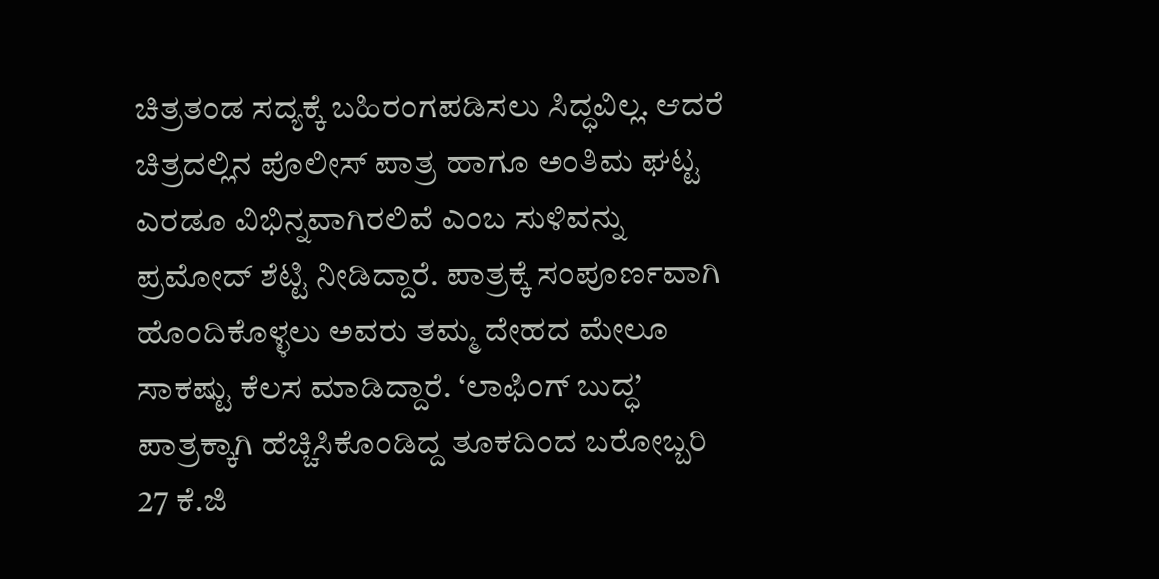ಚಿತ್ರತಂಡ ಸದ್ಯಕ್ಕೆ ಬಹಿರಂಗಪಡಿಸಲು ಸಿದ್ಧವಿಲ್ಲ. ಆದರೆ ಚಿತ್ರದಲ್ಲಿನ ಪೊಲೀಸ್ ಪಾತ್ರ ಹಾಗೂ ಅಂತಿಮ ಘಟ್ಟ ಎರಡೂ ವಿಭಿನ್ನವಾಗಿರಲಿವೆ ಎಂಬ ಸುಳಿವನ್ನು ಪ್ರಮೋದ್ ಶೆಟ್ಟಿ ನೀಡಿದ್ದಾರೆ. ಪಾತ್ರಕ್ಕೆ ಸಂಪೂರ್ಣವಾಗಿ ಹೊಂದಿಕೊಳ್ಳಲು ಅವರು ತಮ್ಮ ದೇಹದ ಮೇಲೂ ಸಾಕಷ್ಟು ಕೆಲಸ ಮಾಡಿದ್ದಾರೆ. ‘ಲಾಫಿಂಗ್ ಬುದ್ಧ’ ಪಾತ್ರಕ್ಕಾಗಿ ಹೆಚ್ಚಿಸಿಕೊಂಡಿದ್ದ ತೂಕದಿಂದ ಬರೋಬ್ಬರಿ 27 ಕೆ.ಜಿ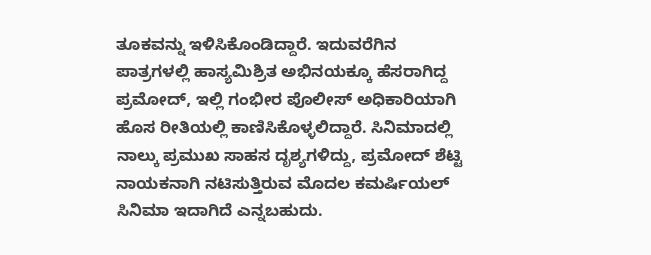ತೂಕವನ್ನು ಇಳಿಸಿಕೊಂಡಿದ್ದಾರೆ. ಇದುವರೆಗಿನ ಪಾತ್ರಗಳಲ್ಲಿ ಹಾಸ್ಯಮಿಶ್ರಿತ ಅಭಿನಯಕ್ಕೂ ಹೆಸರಾಗಿದ್ದ ಪ್ರಮೋದ್, ಇಲ್ಲಿ ಗಂಭೀರ ಪೊಲೀಸ್ ಅಧಿಕಾರಿಯಾಗಿ ಹೊಸ ರೀತಿಯಲ್ಲಿ ಕಾಣಿಸಿಕೊಳ್ಳಲಿದ್ದಾರೆ. ಸಿನಿಮಾದಲ್ಲಿ ನಾಲ್ಕು ಪ್ರಮುಖ ಸಾಹಸ ದೃಶ್ಯಗಳಿದ್ದು, ಪ್ರಮೋದ್ ಶೆಟ್ಟಿ ನಾಯಕನಾಗಿ ನಟಿಸುತ್ತಿರುವ ಮೊದಲ ಕಮರ್ಷಿಯಲ್ ಸಿನಿಮಾ ಇದಾಗಿದೆ ಎನ್ನಬಹುದು.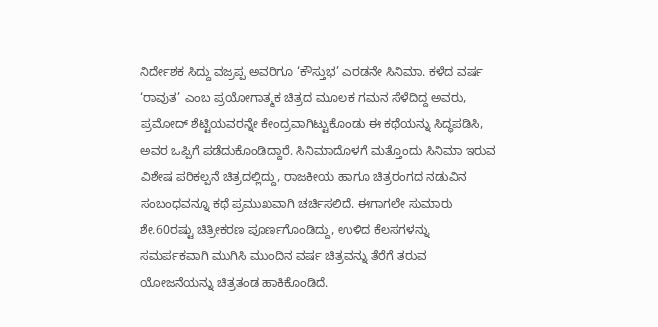ನಿರ್ದೇಶಕ ಸಿದ್ದು ವಜ್ರಪ್ಪ ಅವರಿಗೂ ‘ಕೌಸ್ತುಭ’ ಎರಡನೇ ಸಿನಿಮಾ. ಕಳೆದ ವರ್ಷ ‘ರಾವುತ’ ಎಂಬ ಪ್ರಯೋಗಾತ್ಮಕ ಚಿತ್ರದ ಮೂಲಕ ಗಮನ ಸೆಳೆದಿದ್ದ ಅವರು, ಪ್ರಮೋದ್ ಶೆಟ್ಟಿಯವರನ್ನೇ ಕೇಂದ್ರವಾಗಿಟ್ಟುಕೊಂಡು ಈ ಕಥೆಯನ್ನು ಸಿದ್ಧಪಡಿಸಿ, ಅವರ ಒಪ್ಪಿಗೆ ಪಡೆದುಕೊಂಡಿದ್ದಾರೆ. ಸಿನಿಮಾದೊಳಗೆ ಮತ್ತೊಂದು ಸಿನಿಮಾ ಇರುವ ವಿಶೇಷ ಪರಿಕಲ್ಪನೆ ಚಿತ್ರದಲ್ಲಿದ್ದು, ರಾಜಕೀಯ ಹಾಗೂ ಚಿತ್ರರಂಗದ ನಡುವಿನ ಸಂಬಂಧವನ್ನೂ ಕಥೆ ಪ್ರಮುಖವಾಗಿ ಚರ್ಚಿಸಲಿದೆ. ಈಗಾಗಲೇ ಸುಮಾರು ಶೇ.60ರಷ್ಟು ಚಿತ್ರೀಕರಣ ಪೂರ್ಣಗೊಂಡಿದ್ದು, ಉಳಿದ ಕೆಲಸಗಳನ್ನು ಸಮರ್ಪಕವಾಗಿ ಮುಗಿಸಿ ಮುಂದಿನ ವರ್ಷ ಚಿತ್ರವನ್ನು ತೆರೆಗೆ ತರುವ ಯೋಜನೆಯನ್ನು ಚಿತ್ರತಂಡ ಹಾಕಿಕೊಂಡಿದೆ.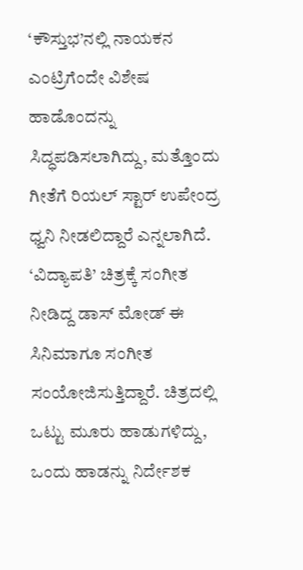‘ಕೌಸ್ತುಭ’ನಲ್ಲಿ ನಾಯಕನ ಎಂಟ್ರಿಗೆಂದೇ ವಿಶೇಷ ಹಾಡೊಂದನ್ನು ಸಿದ್ಧಪಡಿಸಲಾಗಿದ್ದು, ಮತ್ತೊಂದು ಗೀತೆಗೆ ರಿಯಲ್ ಸ್ಟಾರ್ ಉಪೇಂದ್ರ ಧ್ವನಿ ನೀಡಲಿದ್ದಾರೆ ಎನ್ನಲಾಗಿದೆ. ‘ವಿದ್ಯಾಪತಿ’ ಚಿತ್ರಕ್ಕೆ ಸಂಗೀತ ನೀಡಿದ್ದ ಡಾಸ್ ಮೋಡ್ ಈ ಸಿನಿಮಾಗೂ ಸಂಗೀತ ಸಂಯೋಜಿಸುತ್ತಿದ್ದಾರೆ. ಚಿತ್ರದಲ್ಲಿ ಒಟ್ಟು ಮೂರು ಹಾಡುಗಳಿದ್ದು, ಒಂದು ಹಾಡನ್ನು ನಿರ್ದೇಶಕ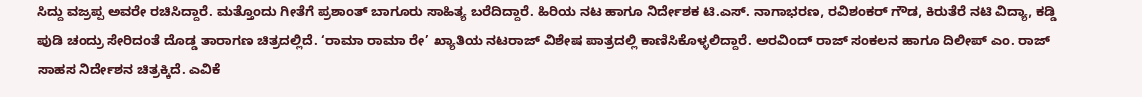ಸಿದ್ದು ವಜ್ರಪ್ಪ ಅವರೇ ರಚಿಸಿದ್ದಾರೆ. ಮತ್ತೊಂದು ಗೀತೆಗೆ ಪ್ರಶಾಂತ್ ಬಾಗೂರು ಸಾಹಿತ್ಯ ಬರೆದಿದ್ದಾರೆ. ಹಿರಿಯ ನಟ ಹಾಗೂ ನಿರ್ದೇಶಕ ಟಿ.ಎಸ್. ನಾಗಾಭರಣ, ರವಿಶಂಕರ್ ಗೌಡ, ಕಿರುತೆರೆ ನಟಿ ವಿದ್ಯಾ, ಕಡ್ಡಿ ಪುಡಿ ಚಂದ್ರು ಸೇರಿದಂತೆ ದೊಡ್ಡ ತಾರಾಗಣ ಚಿತ್ರದಲ್ಲಿದೆ. ‘ರಾಮಾ ರಾಮಾ ರೇ’ ಖ್ಯಾತಿಯ ನಟರಾಜ್ ವಿಶೇಷ ಪಾತ್ರದಲ್ಲಿ ಕಾಣಿಸಿಕೊಳ್ಳಲಿದ್ದಾರೆ. ಅರವಿಂದ್ ರಾಜ್ ಸಂಕಲನ ಹಾಗೂ ದಿಲೀಪ್ ಎಂ. ರಾಜ್ ಸಾಹಸ ನಿರ್ದೇಶನ ಚಿತ್ರಕ್ಕಿದೆ. ಎವಿಕೆ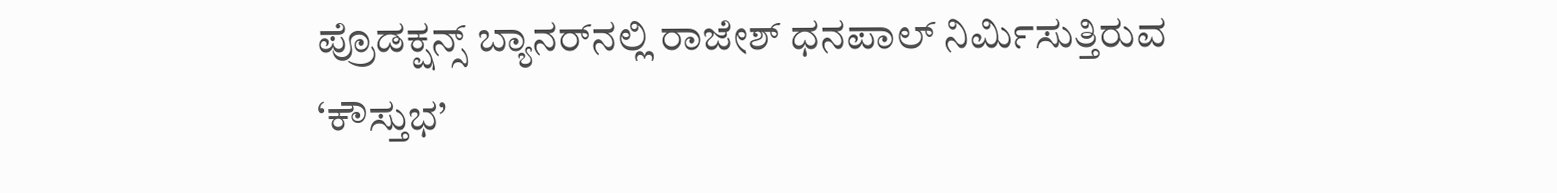ಪ್ರೊಡಕ್ಷನ್ಸ್ ಬ್ಯಾನರ್‌ನಲ್ಲಿ ರಾಜೇಶ್ ಧನಪಾಲ್ ನಿರ್ಮಿಸುತ್ತಿರುವ ‘ಕೌಸ್ತುಭ’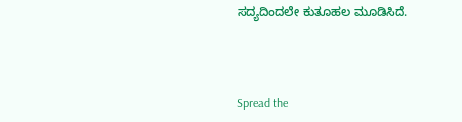ಸದ್ಯದಿಂದಲೇ ಕುತೂಹಲ ಮೂಡಿಸಿದೆ.



Spread the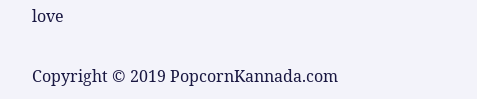love

Copyright © 2019 PopcornKannada.com